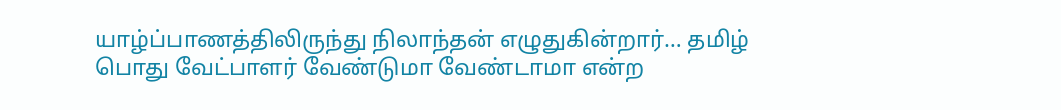யாழ்ப்பாணத்திலிருந்து நிலாந்தன் எழுதுகின்றார்… தமிழ் பொது வேட்பாளர் வேண்டுமா வேண்டாமா என்ற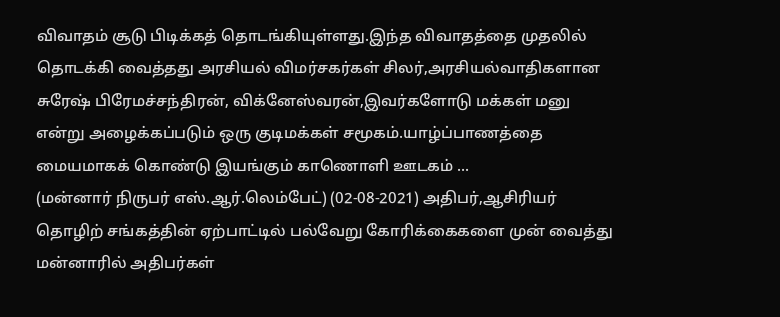விவாதம் சூடு பிடிக்கத் தொடங்கியுள்ளது.இந்த விவாதத்தை முதலில் தொடக்கி வைத்தது அரசியல் விமர்சகர்கள் சிலர்,அரசியல்வாதிகளான சுரேஷ் பிரேமச்சந்திரன், விக்னேஸ்வரன்,இவர்களோடு மக்கள் மனு என்று அழைக்கப்படும் ஒரு குடிமக்கள் சமூகம்.யாழ்ப்பாணத்தை மையமாகக் கொண்டு இயங்கும் காணொளி ஊடகம் ...
(மன்னார் நிருபர் எஸ்.ஆர்.லெம்பேட்) (02-08-2021) அதிபர்,ஆசிரியர் தொழிற் சங்கத்தின் ஏற்பாட்டில் பல்வேறு கோரிக்கைகளை முன் வைத்து மன்னாரில் அதிபர்கள்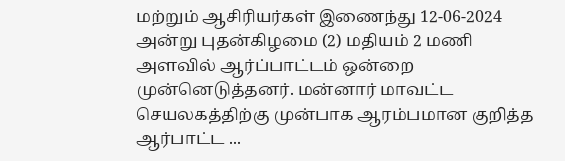மற்றும் ஆசிரியர்கள் இணைந்து 12-06-2024 அன்று புதன்கிழமை (2) மதியம் 2 மணி அளவில் ஆர்ப்பாட்டம் ஒன்றை முன்னெடுத்தனர். மன்னார் மாவட்ட செயலகத்திற்கு முன்பாக ஆரம்பமான குறித்த ஆர்பாட்ட ...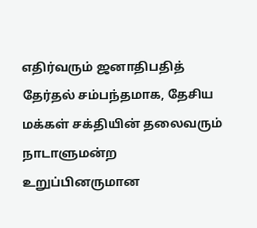எதிர்வரும் ஜனாதிபதித் தேர்தல் சம்பந்தமாக, தேசிய மக்கள் சக்தியின் தலைவரும் நாடாளுமன்ற உறுப்பினருமான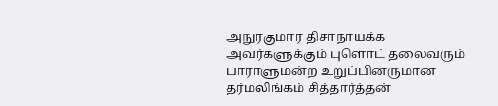அநுரகுமார திசாநாயக்க அவர்களுக்கும் புளொட் தலைவரும் பாராளுமன்ற உறுப்பினருமான தர்மலிங்கம் சித்தார்த்தன்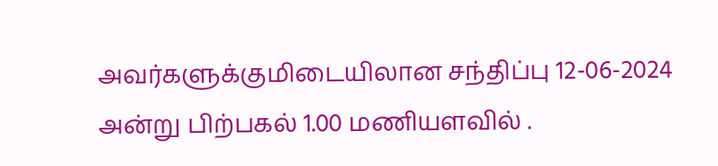அவர்களுக்குமிடையிலான சந்திப்பு 12-06-2024 அன்று பிற்பகல் 1.00 மணியளவில் .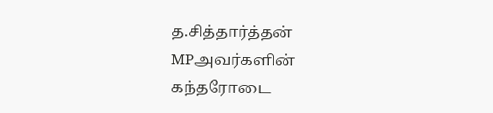த.சித்தார்த்தன் MPஅவர்களின் கந்தரோடை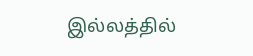இல்லத்தில்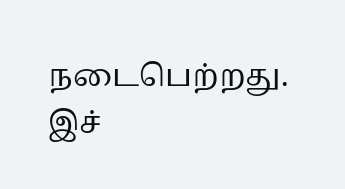நடைபெற்றது. இச்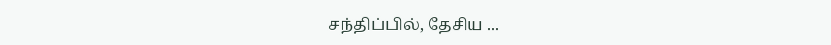சந்திப்பில், தேசிய ...